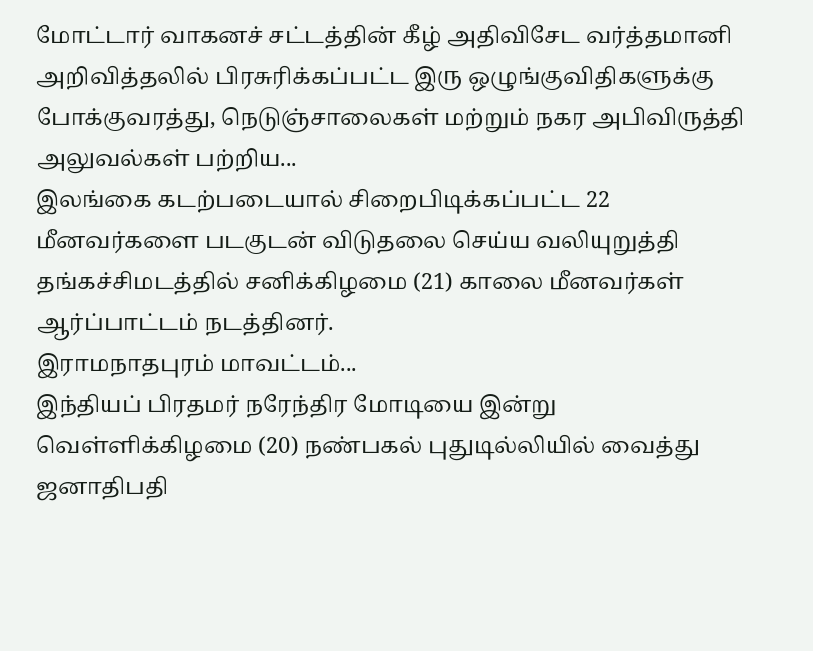மோட்டார் வாகனச் சட்டத்தின் கீழ் அதிவிசேட வர்த்தமானி அறிவித்தலில் பிரசுரிக்கப்பட்ட இரு ஒழுங்குவிதிகளுக்கு போக்குவரத்து, நெடுஞ்சாலைகள் மற்றும் நகர அபிவிருத்தி அலுவல்கள் பற்றிய...
இலங்கை கடற்படையால் சிறைபிடிக்கப்பட்ட 22 மீனவர்களை படகுடன் விடுதலை செய்ய வலியுறுத்தி தங்கச்சிமடத்தில் சனிக்கிழமை (21) காலை மீனவர்கள் ஆர்ப்பாட்டம் நடத்தினர்.
இராமநாதபுரம் மாவட்டம்...
இந்தியப் பிரதமர் நரேந்திர மோடியை இன்று வெள்ளிக்கிழமை (20) நண்பகல் புதுடில்லியில் வைத்து ஜனாதிபதி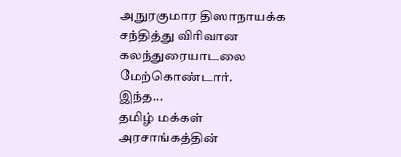அநுரகுமார திஸாநாயக்க சந்தித்து விரிவான கலந்துரையாடலை மேற்கொண்டார்.
இந்த...
தமிழ் மக்கள் அரசாங்கத்தின்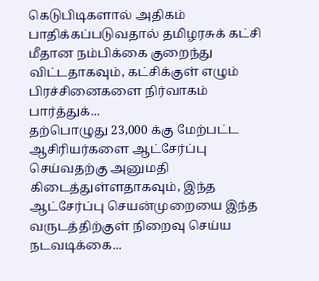கெடுபிடிகளால் அதிகம் பாதிக்கப்படுவதால் தமிழரசுக் கட்சி மீதான நம்பிக்கை குறைந்து விட்டதாகவும், கட்சிக்குள் எழும் பிரச்சினைகளை நிர்வாகம் பார்த்துக்...
தற்பொழுது 23,000 க்கு மேற்பட்ட ஆசிரியர்களை ஆட்சேர்ப்பு செய்வதற்கு அனுமதி கிடைத்துள்ளதாகவும், இந்த ஆட்சேர்ப்பு செயன்முறையை இந்த வருடத்திற்குள் நிறைவு செய்ய நடவடிக்கை...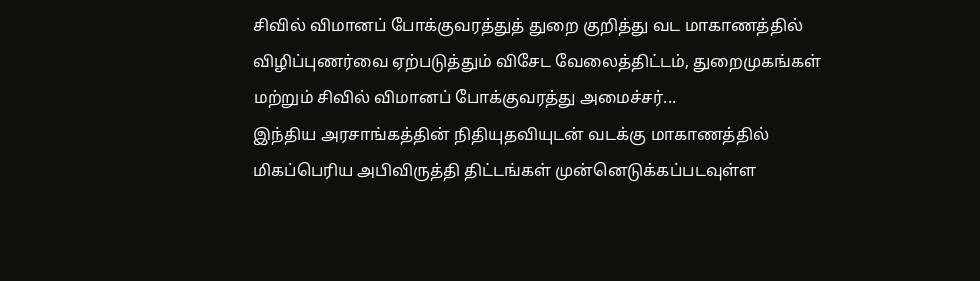சிவில் விமானப் போக்குவரத்துத் துறை குறித்து வட மாகாணத்தில் விழிப்புணர்வை ஏற்படுத்தும் விசேட வேலைத்திட்டம், துறைமுகங்கள் மற்றும் சிவில் விமானப் போக்குவரத்து அமைச்சர்...
இந்திய அரசாங்கத்தின் நிதியுதவியுடன் வடக்கு மாகாணத்தில் மிகப்பெரிய அபிவிருத்தி திட்டங்கள் முன்னெடுக்கப்படவுள்ள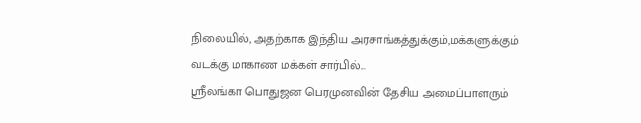நிலையில், அதற்காக இந்திய அரசாங்கத்துக்கும்,மக்களுக்கும் வடக்கு மாகாண மக்கள் சார்பில்...
ஸ்ரீலங்கா பொதுஜன பெரமுனவின் தேசிய அமைப்பாளரும்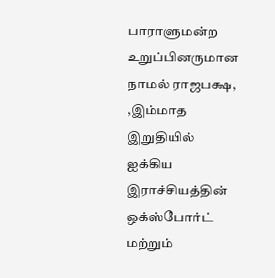பாராளுமன்ற உறுப்பினருமான நாமல் ராஜபக்ஷ, ,இம்மாத இறுதியில் ஐக்கிய இராச்சியத்தின் ஒக்ஸ்போர்ட் மற்றும்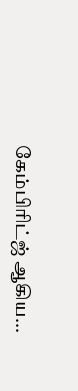கேம்பிரிட்ஜ் ஆகிய...